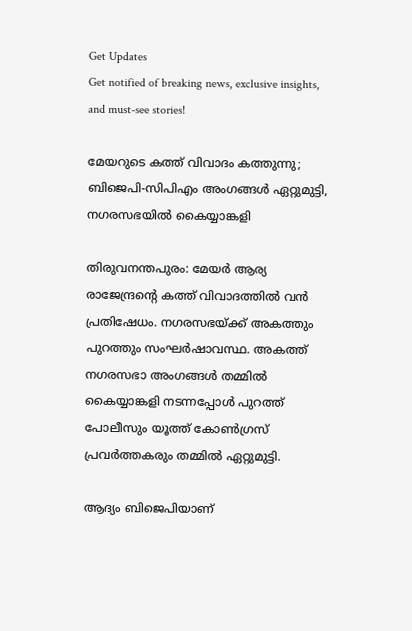Get Updates
Get notified of breaking news, exclusive insights, and must-see stories!

മേയറുടെ കത്ത് വിവാദം കത്തുന്നു; ബിജെപി-സിപിഎം അംഗങ്ങള്‍ ഏറ്റുമുട്ടി, നഗരസഭയില്‍ കൈയ്യാങ്കളി

തിരുവനന്തപുരം: മേയര്‍ ആര്യ രാജേന്ദ്രന്റെ കത്ത് വിവാദത്തില്‍ വന്‍ പ്രതിഷേധം. നഗരസഭയ്ക്ക് അകത്തും പുറത്തും സംഘര്‍ഷാവസ്ഥ. അകത്ത് നഗരസഭാ അംഗങ്ങള്‍ തമ്മില്‍ കൈയ്യാങ്കളി നടന്നപ്പോള്‍ പുറത്ത് പോലീസും യൂത്ത് കോണ്‍ഗ്രസ് പ്രവര്‍ത്തകരും തമ്മില്‍ ഏറ്റുമുട്ടി.

ആദ്യം ബിജെപിയാണ്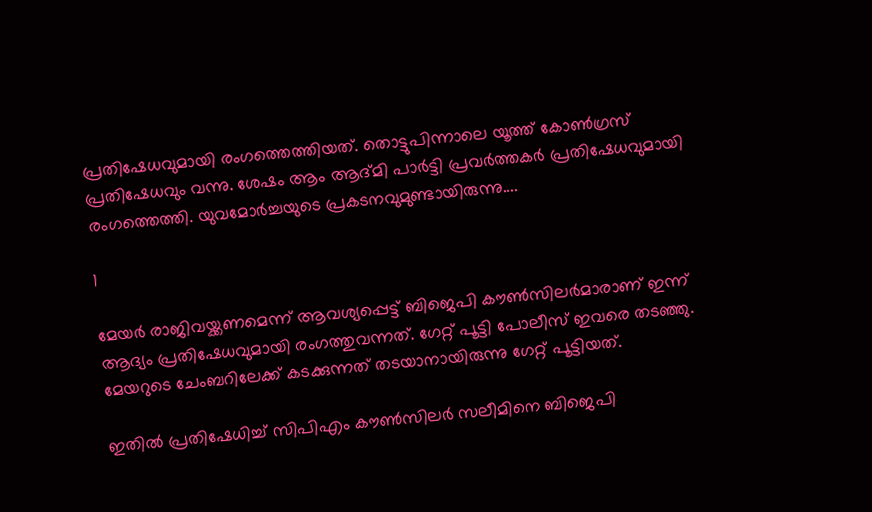പ്രതിഷേധവുമായി രംഗത്തെത്തിയത്. തൊട്ടുപിന്നാലെ യൂത്ത് കോണ്‍ഗ്രസ് പ്രതിഷേധവും വന്നു. ശേഷം ആം ആദ്മി പാര്‍ട്ടി പ്രവര്‍ത്തകര്‍ പ്രതിഷേധവുമായി രംഗത്തെത്തി. യുവമോര്‍ച്ചയുടെ പ്രകടനവുമുണ്ടായിരുന്നു....

1

മേയര്‍ രാജിവയ്ക്കണമെന്ന് ആവശ്യപ്പെട്ട് ബിജെപി കൗണ്‍സിലര്‍മാരാണ് ഇന്ന് ആദ്യം പ്രതിഷേധവുമായി രംഗത്തുവന്നത്. ഗേറ്റ് പൂട്ടി പോലീസ് ഇവരെ തടഞ്ഞു. മേയറുടെ ചേംബറിലേക്ക് കടക്കുന്നത് തടയാനായിരുന്നു ഗേറ്റ് പൂട്ടിയത്.

ഇതില്‍ പ്രതിഷേധിച്ച് സിപിഎം കൗണ്‍സിലര്‍ സലീമിനെ ബിജെപി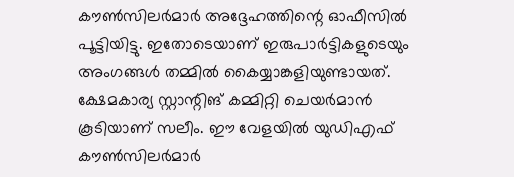കൗണ്‍സിലര്‍മാര്‍ അദ്ദേഹത്തിന്റെ ഓഫീസില്‍ പൂട്ടിയിട്ടു. ഇതോടെയാണ് ഇരുപാര്‍ട്ടികളുടെയും അംഗങ്ങള്‍ തമ്മില്‍ കൈയ്യാങ്കളിയുണ്ടായത്. ക്ഷേമകാര്യ സ്റ്റാന്റിങ് കമ്മിറ്റി ചെയര്‍മാന്‍ കൂടിയാണ് സലീം. ഈ വേളയില്‍ യുഡിഎഫ് കൗണ്‍സിലര്‍മാര്‍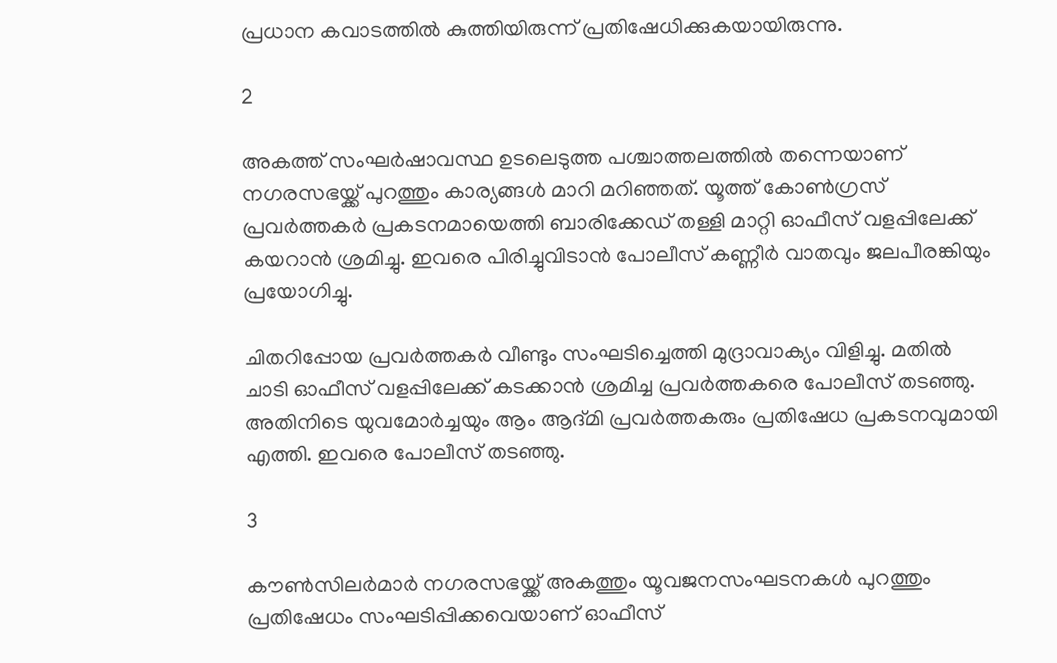പ്രധാന കവാടത്തില്‍ കുത്തിയിരുന്ന് പ്രതിഷേധിക്കുകയായിരുന്നു.

2

അകത്ത് സംഘര്‍ഷാവസ്ഥ ഉടലെടുത്ത പശ്ചാത്തലത്തില്‍ തന്നെയാണ് നഗരസഭയ്ക്ക് പുറത്തും കാര്യങ്ങള്‍ മാറി മറിഞ്ഞത്. യൂത്ത് കോണ്‍ഗ്രസ് പ്രവര്‍ത്തകര്‍ പ്രകടനമായെത്തി ബാരിക്കേഡ് തള്ളി മാറ്റി ഓഫീസ് വളപ്പിലേക്ക് കയറാന്‍ ശ്രമിച്ചു. ഇവരെ പിരിച്ചുവിടാന്‍ പോലീസ് കണ്ണീര്‍ വാതവും ജലപീരങ്കിയും പ്രയോഗിച്ചു.

ചിതറിപ്പോയ പ്രവര്‍ത്തകര്‍ വീണ്ടും സംഘടിച്ചെത്തി മുദ്രാവാക്യം വിളിച്ചു. മതില്‍ ചാടി ഓഫീസ് വളപ്പിലേക്ക് കടക്കാന്‍ ശ്രമിച്ച പ്രവര്‍ത്തകരെ പോലീസ് തടഞ്ഞു. അതിനിടെ യുവമോര്‍ച്ചയും ആം ആദ്മി പ്രവര്‍ത്തകരും പ്രതിഷേധ പ്രകടനവുമായി എത്തി. ഇവരെ പോലീസ് തടഞ്ഞു.

3

കൗണ്‍സിലര്‍മാര്‍ നഗരസഭയ്ക്ക് അകത്തും യൂവജനസംഘടനകള്‍ പുറത്തും പ്രതിഷേധം സംഘടിപ്പിക്കവെയാണ് ഓഫീസ്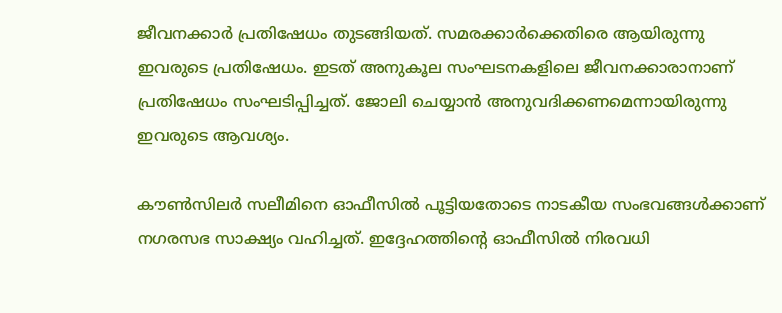ജീവനക്കാര്‍ പ്രതിഷേധം തുടങ്ങിയത്. സമരക്കാര്‍ക്കെതിരെ ആയിരുന്നു ഇവരുടെ പ്രതിഷേധം. ഇടത് അനുകൂല സംഘടനകളിലെ ജീവനക്കാരാനാണ് പ്രതിഷേധം സംഘടിപ്പിച്ചത്. ജോലി ചെയ്യാന്‍ അനുവദിക്കണമെന്നായിരുന്നു ഇവരുടെ ആവശ്യം.

കൗണ്‍സിലര്‍ സലീമിനെ ഓഫീസില്‍ പൂട്ടിയതോടെ നാടകീയ സംഭവങ്ങള്‍ക്കാണ് നഗരസഭ സാക്ഷ്യം വഹിച്ചത്. ഇദ്ദേഹത്തിന്റെ ഓഫീസില്‍ നിരവധി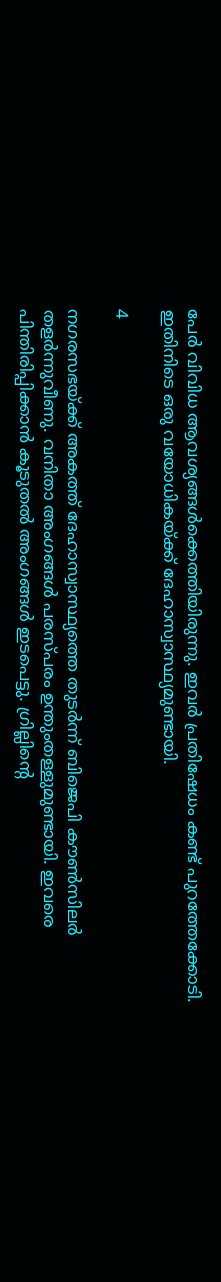പേര്‍ വിവിധ ആവശ്യങ്ങള്‍ക്കെത്തിയിരുന്നു. ഇവര്‍ പ്രതിഷേധം കണ്ട് പുറത്തേക്കോടി. ഇതിനിടെ ഒരു വയോധികയ്ക്ക് ദേഹാസ്വാസ്ഥ്യമുണ്ടായി.

4

നഗരസഭയ്ക്ക് അകത്ത് ദേഹാസ്വാസ്ഥ്യത്തെ തുടര്‍ന്ന് ബിജെപി കൗണ്‍സിലര്‍ തളര്‍ന്നുവീണു. വനിതാ അംഗങ്ങള്‍ പരസ്പരം ഉന്തുംതള്ളുമുണ്ടായി. ഇവരെ പിന്തിരിപ്പിക്കാന്‍ കൂടുതല്‍ അംഗങ്ങള്‍ ഇടപെട്ടു. ഗ്രില്ലിന്റെ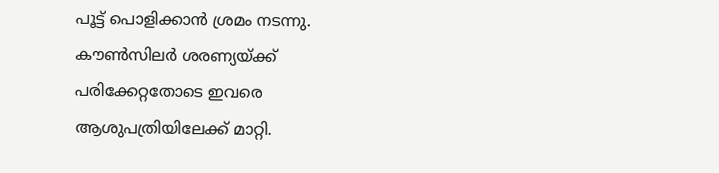പൂട്ട് പൊളിക്കാന്‍ ശ്രമം നടന്നു. കൗണ്‍സിലര്‍ ശരണ്യയ്ക്ക് പരിക്കേറ്റതോടെ ഇവരെ ആശുപത്രിയിലേക്ക് മാറ്റി.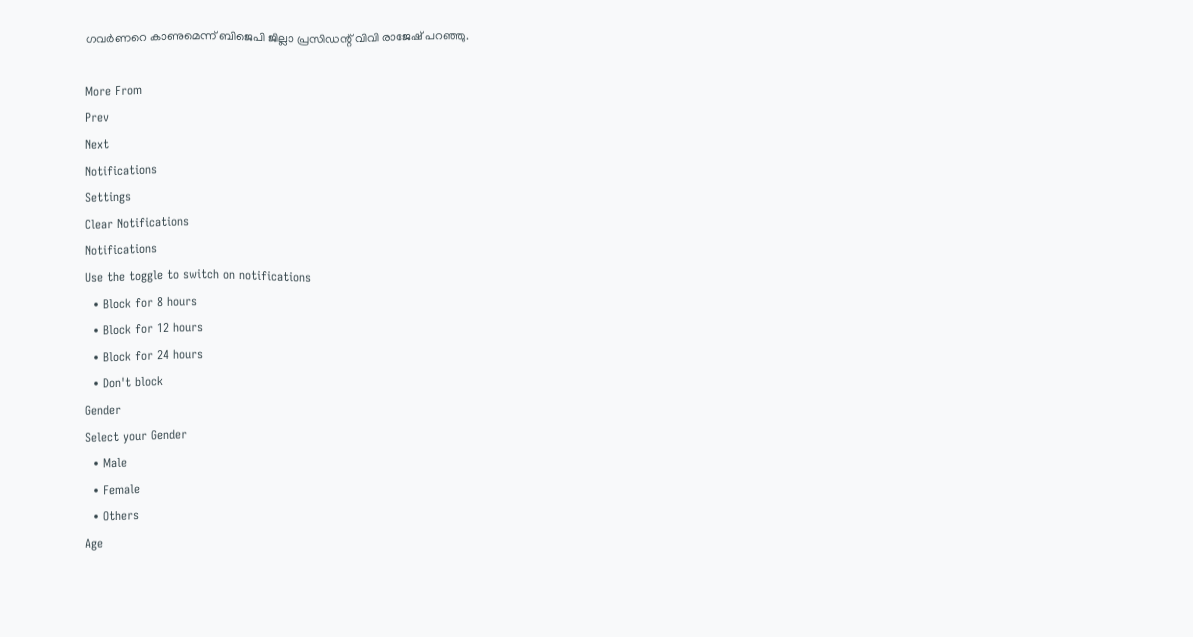ഗവര്‍ണറെ കാണുമെന്ന് ബിജെപി ജില്ലാ പ്രസിഡന്റ് വിവി രാജേഷ് പറഞ്ഞു.

More From
Prev
Next
Notifications
Settings
Clear Notifications
Notifications
Use the toggle to switch on notifications
  • Block for 8 hours
  • Block for 12 hours
  • Block for 24 hours
  • Don't block
Gender
Select your Gender
  • Male
  • Female
  • Others
Age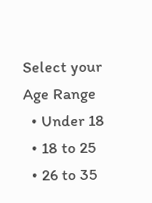Select your Age Range
  • Under 18
  • 18 to 25
  • 26 to 35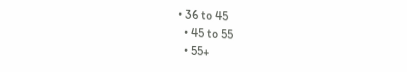• 36 to 45
  • 45 to 55
  • 55+